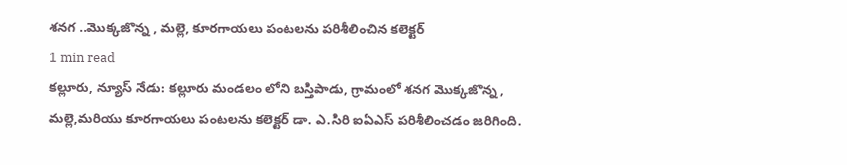శనగ ..మొక్కజొన్న , మల్లె, కూరగాయలు పంటలను పరిశీలించిన కలెక్టర్
1 min read
కల్లూరు, న్యూస్ నేడు: కల్లూరు మండలం లోని బస్తిపాడు, గ్రామంలో శనగ మొక్కజొన్న , మల్లె,మరియు కూరగాయలు పంటలను కలెక్టర్ డా. ఎ.సిరి ఐఏఎస్ పరిశీలించడం జరిగింది.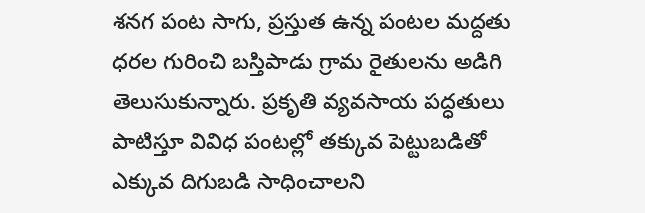శనగ పంట సాగు, ప్రస్తుత ఉన్న పంటల మద్దతు ధరల గురించి బస్తిపాడు గ్రామ రైతులను అడిగి తెలుసుకున్నారు. ప్రకృతి వ్యవసాయ పద్ధతులు పాటిస్తూ వివిధ పంటల్లో తక్కువ పెట్టుబడితో ఎక్కువ దిగుబడి సాధించాలని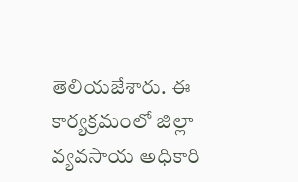తెలియజేశారు. ఈ కార్యక్రమంలో జిల్లా వ్యవసాయ అధికారి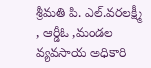శ్రీమతి పి. ఎల్.వరలక్ష్మీ , ఆర్డీఓ ,మండల వ్యవసాయ అధికారి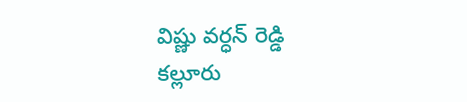విష్ణు వర్ధన్ రెడ్డి కల్లూరు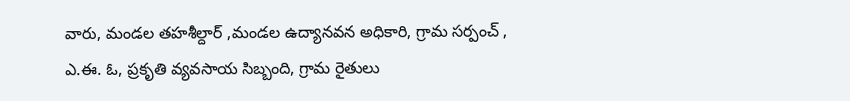వారు, మండల తహశీల్దార్ ,మండల ఉద్యానవన అధికారి, గ్రామ సర్పంచ్ , ఎ.ఈ. ఓ, ప్రకృతి వ్యవసాయ సిబ్బంది, గ్రామ రైతులు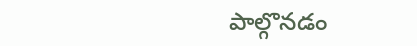పాల్గొనడం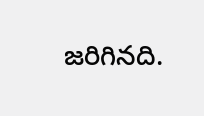జరిగినది.